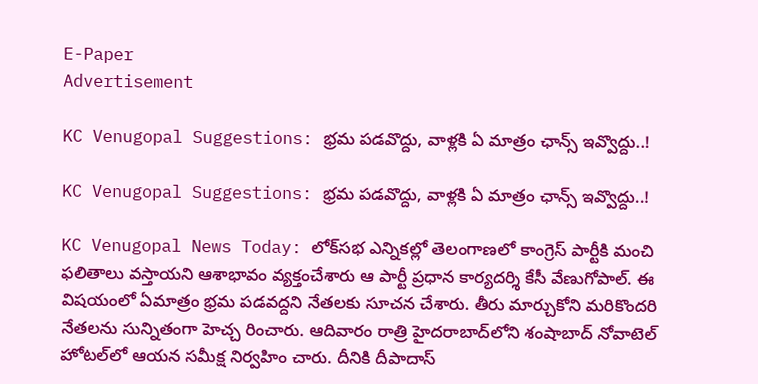E-Paper
Advertisement

KC Venugopal Suggestions: భ్రమ పడవొద్దు, వాళ్లకి ఏ మాత్రం ఛాన్స్ ఇవ్వొద్దు..!

KC Venugopal Suggestions: భ్రమ పడవొద్దు, వాళ్లకి ఏ మాత్రం ఛాన్స్ ఇవ్వొద్దు..!

KC Venugopal News Today: లోక్‌సభ ఎన్నికల్లో తెలంగాణలో కాంగ్రెస్‌ పార్టీకి మంచి ఫలితాలు వస్తాయని ఆశాభావం వ్యక్తంచేశారు ఆ పార్టీ ప్రధాన కార్యదర్శి కేసీ వేణుగోపాల్. ఈ విషయంలో ఏమాత్రం భ్రమ పడవద్దని నేతలకు సూచన చేశారు. తీరు మార్చుకోని మరికొందరి నేతలను సున్నితంగా హెచ్చ రించారు. ఆదివారం రాత్రి హైదరాబాద్‌లోని శంషాబాద్ నోవాటెల్ హోటల్‌లో ఆయన సమీక్ష నిర్వహిం చారు. దీనికి దీపాదాస్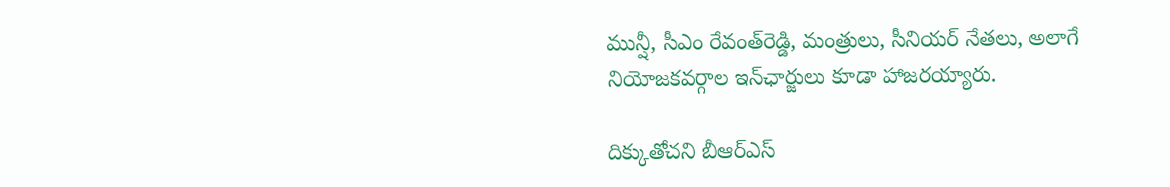మున్షీ, సీఎం రేవంత్‌రెడ్డి, మంత్రులు, సీనియర్ నేతలు, అలాగే నియోజకవర్గాల ఇన్‌ఛార్జులు కూడా హాజరయ్యారు.

దిక్కుతోచని బీఆర్ఎస్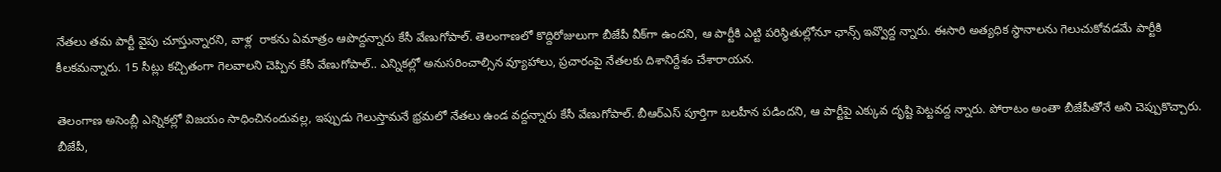నేతలు తమ పార్టీ వైపు చూస్తున్నారని, వాళ్ల  రాకను ఏమాత్రం ఆపొద్దన్నారు కేసీ వేణుగోపాల్. తెలంగాణలో కొద్దిరోజులుగా బీజేపీ వీక్‌గా ఉందని, ఆ పార్టీకి ఎట్టి పరిస్థితుల్లోనూ ఛాన్స్ ఇవ్వొద్ద న్నారు. ఈసారి అత్యధిక స్థానాలను గెలుచుకోవడమే పార్టీకి కీలకమన్నారు. 15 సీట్లు కచ్చితంగా గెలవాలని చెప్పిన కేసీ వేణుగోపాల్.. ఎన్నికల్లో అనుసరించాల్సిన వ్యూహాలు, ప్రచారంపై నేతలకు దిశానిర్దేశం చేశారాయన.

తెలంగాణ అసెంబ్లీ ఎన్నికల్లో విజయం సాధించినందువల్ల, ఇప్పుడు గెలుస్తామనే భ్రమలో నేతలు ఉండ వద్దన్నారు కేసీ వేణుగోపాల్. బీఆర్ఎస్ పూర్తిగా బలహీన పడిందని, ఆ పార్టీపై ఎక్కువ దృష్టి పెట్టవద్ద న్నారు. పోరాటం అంతా బీజేపీతోనే అని చెప్పుకొచ్చారు. బీజేపీ,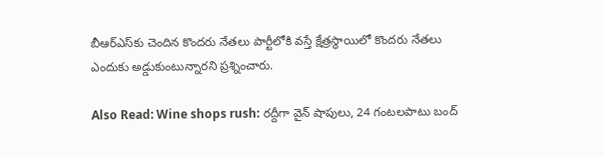బీఆర్ఎస్‌కు చెందిన కొందరు నేతలు పార్టీలోకి వస్తే క్షేత్రస్థాయిలో కొందరు నేతలు ఎందుకు అడ్డుకుంటున్నారని ప్రశ్నించారు.

Also Read: Wine shops rush: రద్దీగా వైన్ షాపులు, 24 గంటలపాటు బంద్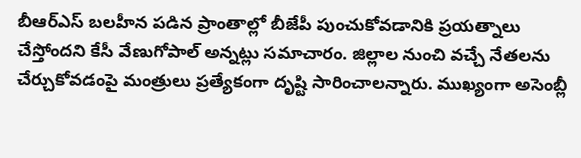బీఆర్ఎస్ బలహీన పడిన ప్రాంతాల్లో బీజేపీ పుంచుకోవడానికి ప్రయత్నాలు చేస్తోందని కేసీ వేణుగోపాల్ అన్నట్లు సమాచారం. జిల్లాల నుంచి వచ్చే నేతలను చేర్చుకోవడంపై మంత్రులు ప్రత్యేకంగా దృష్టి సారించాలన్నారు. ముఖ్యంగా అసెంబ్లీ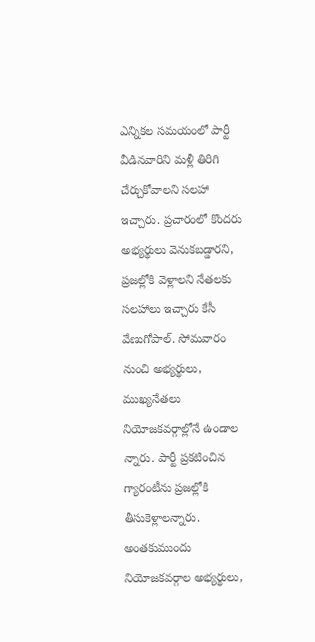ఎన్నికల సమయంలో పార్టీ వీడినవారిని మళ్లీ తిరిగి చేర్చుకోవాలని సలహా ఇచ్చారు. ప్రచారంలో కొందరు అభ్యర్థులు వెనుకబడ్డారని, ప్రజల్లోకి వెళ్లాలని నేతలకు సలహాలు ఇచ్చారు కేసీ వేణుగోపాల్. సోమవారం నుంచి అభ్యర్థులు, ముఖ్యనేతలు నియోజకవర్గాల్లోనే ఉండాల న్నారు. పార్టీ ప్రకటించిన గ్యారంటీను ప్రజల్లోకి తీసుకెళ్లాలన్నారు. అంతకుముందు నియోజకవర్గాల అభ్యర్థులు,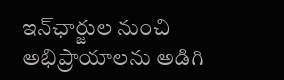ఇన్‌ఛార్జుల నుంచి అభిప్రాయాలను అడిగి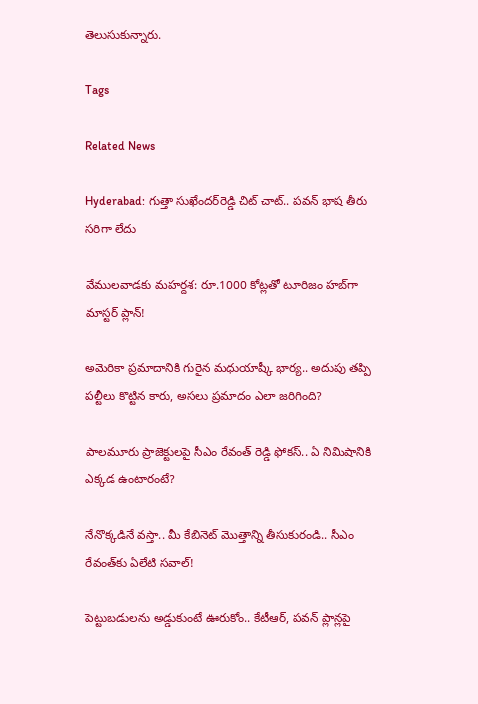తెలుసుకున్నారు.

Tags

Related News

Hyderabad: గుత్తా సుఖేందర్‌రెడ్డి చిట్ చాట్.. పవన్ భాష తీరు సరిగా లేదు

వేములవాడకు మహర్దశ: రూ.1000 కోట్లతో టూరిజం హబ్‌గా మాస్టర్ ప్లాన్!

అమెరికా ప్రమాదానికి గురైన మధుయాష్కీ భార్య.. అదుపు తప్పి పల్టీలు కొట్టిన కారు, అసలు ప్రమాదం ఎలా జరిగింది?

పాలమూరు ప్రాజెక్టులపై సీఎం రేవంత్ రెడ్డి ఫోకస్.. ఏ నిమిషానికి ఎక్కడ ఉంటారంటే?

నేనొక్కడినే వస్తా.. మీ కేబినెట్ మొత్తాన్ని తీసుకురండి.. సీఎం రేవంత్‌కు ఏలేటి సవాల్!

పెట్టుబడులను అడ్డుకుంటే ఊరుకోం.. కేటీఆర్, పవన్ ప్లాన్లపై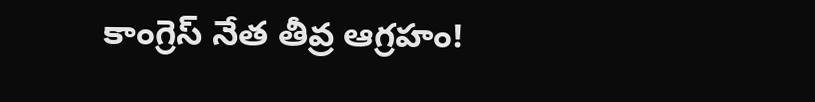కాంగ్రెస్ నేత తీవ్ర ఆగ్రహం!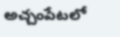అచ్చంపేటలో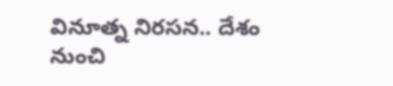వినూత్న నిరసన.. దేశం నుంచి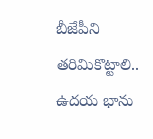బీజేపీని తరిమికొట్టాలి.. ఉదయ భాను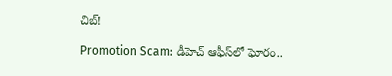చిబ్!

Promotion Scam: డీహెచ్ ఆఫీస్‌లో ఘోరం..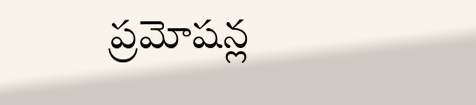ప్రమోషన్ల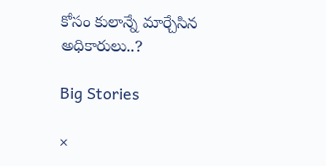కోసం కులాన్నే మార్చేసిన అధికారులు..?

Big Stories

×